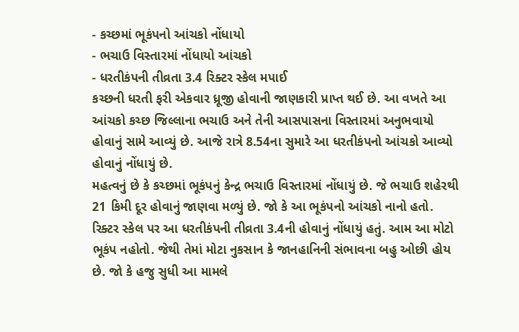- કચ્છમાં ભૂકંપનો આંચકો નોંધાયો
- ભચાઉ વિસ્તારમાં નોંધાયો આંચકો
- ધરતીકંપની તીવ્રતા 3.4 રિક્ટર સ્કેલ મપાઈ
કચ્છની ધરતી ફરી એકવાર ધ્રૂજી હોવાની જાણકારી પ્રાપ્ત થઈ છે. આ વખતે આ આંચકો કચ્છ જિલ્લાના ભચાઉ અને તેની આસપાસના વિસ્તારમાં અનુભવાયો હોવાનું સામે આવ્યું છે. આજે રાત્રે 8.54ના સુમારે આ ધરતીકંપનો આંચકો આવ્યો હોવાનું નોંધાયું છે.
મહત્વનું છે કે કચ્છમાં ભૂકંપનું કેન્દ્ર ભચાઉ વિસ્તારમાં નોંધાયું છે. જે ભચાઉ શહેરથી 21 કિમી દૂર હોવાનું જાણવા મળ્યું છે. જો કે આ ભૂકંપનો આંચકો નાનો હતો. રિક્ટર સ્કેલ પર આ ધરતીકંપની તીવ્રતા 3.4ની હોવાનું નોંધાયું હતું. આમ આ મોટો ભૂકંપ નહોતો. જેથી તેમાં મોટા નુકસાન કે જાનહાનિની સંભાવના બહુ ઓછી હોય છે. જો કે હજુ સુધી આ મામલે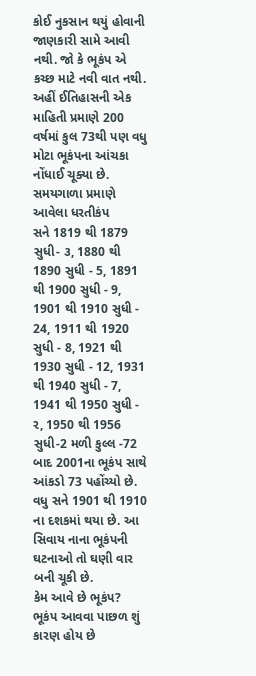કોઈ નુકસાન થયું હોવાની જાણકારી સામે આવી નથી. જો કે ભૂકંપ એ કચ્છ માટે નવી વાત નથી. અહીં ઈતિહાસની એક માહિતી પ્રમાણે 200 વર્ષમાં કુલ 73થી પણ વધુ મોટા ભૂકંપના આંચકા નોંધાઈ ચૂક્યા છે.
સમયગાળા પ્રમાણે આવેલા ધરતીકંપ
સને 1819 થી 1879 સુધી- ૩, 1880 થી 1890 સુધી - 5, 1891 થી 1900 સુધી - 9, 1901 થી 1910 સુધી - 24, 1911 થી 1920 સુધી - 8, 1921 થી 1930 સુધી - 12, 1931 થી 1940 સુધી - 7, 1941 થી 1950 સુધી - ર, 1950 થી 1956 સુધી-2 મળી કુલ્લ -72 બાદ 2001ના ભૂકંપ સાથે આંકડો 73 પહોંચ્યો છે. વધુ સને 1901 થી 1910 ના દશકમાં થયા છે. આ સિવાય નાના ભૂકંપની ઘટનાઓ તો ઘણી વાર બની ચૂકી છે.
કેમ આવે છે ભૂકંપ?
ભૂકંપ આવવા પાછળ શું કારણ હોય છે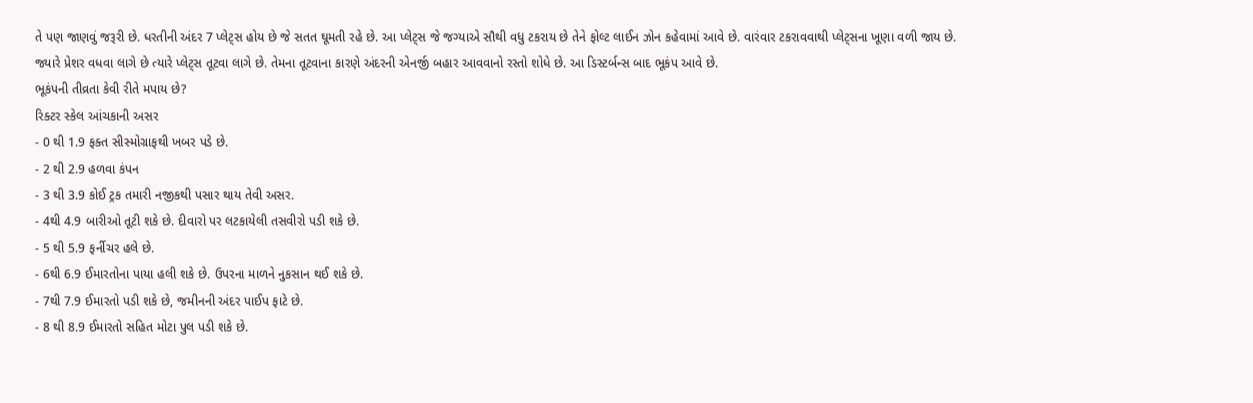તે પણ જાણવું જરૂરી છે. ધરતીની અંદર 7 પ્લેટ્સ હોય છે જે સતત ઘૂમતી રહે છે. આ પ્લેટ્સ જે જગ્યાએ સૌથી વધુ ટકરાય છે તેને ફોલ્ટ લાઈન ઝોન કહેવામાં આવે છે. વારંવાર ટકરાવવાથી પ્લેટ્સના ખૂણા વળી જાય છે. જ્યારે પ્રેશર વધવા લાગે છે ત્યારે પ્લેટ્સ તૂટવા લાગે છે. તેમના તૂટવાના કારણે અંદરની એનર્જી બહાર આવવાનો રસ્તો શોધે છે. આ ડિસ્ટર્બન્સ બાદ ભૂકંપ આવે છે.
ભૂકંપની તીવ્રતા કેવી રીતે મપાય છે?
રિક્ટર સ્કેલ આંચકાની અસર
- 0 થી 1.9 ફક્ત સીસ્મોગ્રાફથી ખબર પડે છે.
- 2 થી 2.9 હળવા કંપન
- 3 થી 3.9 કોઈ ટ્રક તમારી નજીકથી પસાર થાય તેવી અસર.
- 4થી 4.9 બારીઓ તૂટી શકે છે. દીવારો પર લટકાયેલી તસવીરો પડી શકે છે.
- 5 થી 5.9 ફર્નીચર હલે છે.
- 6થી 6.9 ઈમારતોના પાયા હલી શકે છે. ઉપરના માળને નુકસાન થઈ શકે છે.
- 7થી 7.9 ઈમારતો પડી શકે છે, જમીનની અંદર પાઈપ ફાટે છે.
- 8 થી 8.9 ઈમારતો સહિત મોટા પુલ પડી શકે છે.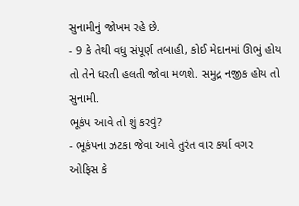સુનામીનું જોખમ રહે છે.
- 9 કે તેથી વધુ સંપૂર્ણ તબાહી, કોઈ મેદાનમાં ઊભું હોય તો તેને ધરતી હલતી જોવા મળશે. સમુદ્ર નજીક હોય તો સુનામી.
ભૂકંપ આવે તો શું કરવું?
- ભૂકંપના ઝટકા જેવા આવે તુરંત વાર કર્યા વગર ઓફિસ કે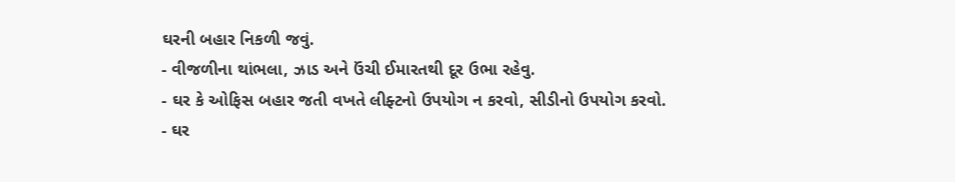ઘરની બહાર નિકળી જવું.
- વીજળીના થાંભલા, ઝાડ અને ઉંચી ઈમારતથી દૂર ઉભા રહેવુ.
- ઘર કે ઓફિસ બહાર જતી વખતે લીફ્ટનો ઉપયોગ ન કરવો, સીડીનો ઉપયોગ કરવો.
- ઘર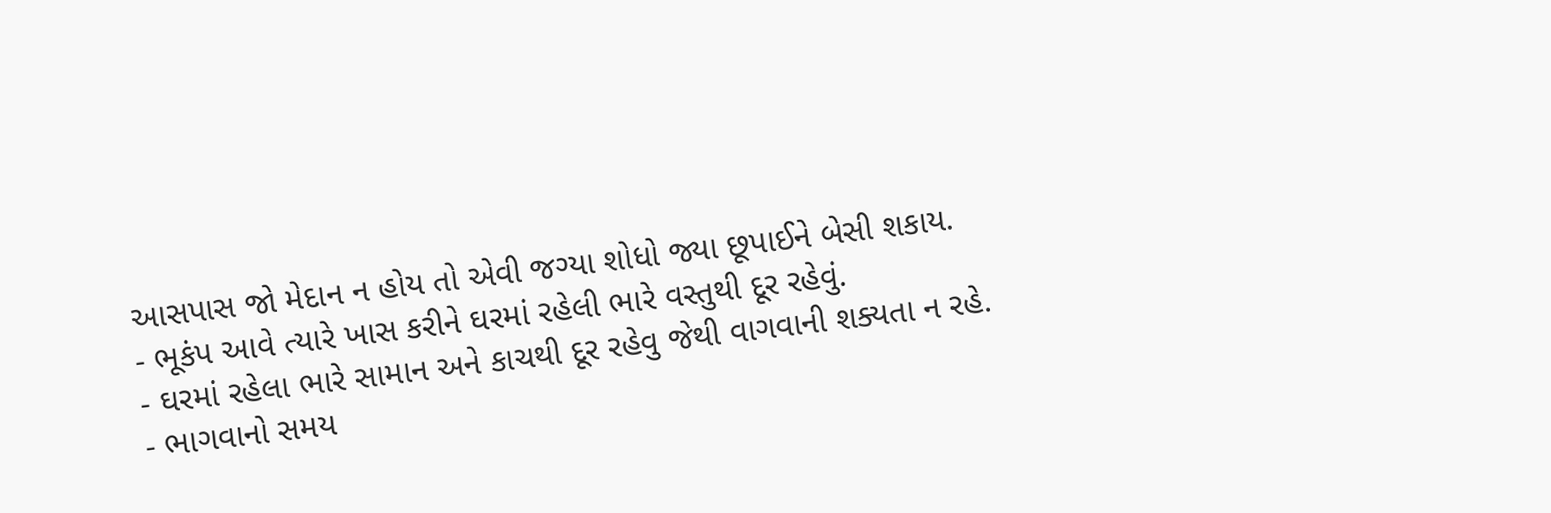આસપાસ જો મેદાન ન હોય તો એવી જગ્યા શોધો જ્યા છૂપાઈને બેસી શકાય.
- ભૂકંપ આવે ત્યારે ખાસ કરીને ઘરમાં રહેલી ભારે વસ્તુથી દૂર રહેવું.
- ઘરમાં રહેલા ભારે સામાન અને કાચથી દૂર રહેવુ જેથી વાગવાની શક્યતા ન રહે.
- ભાગવાનો સમય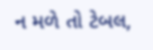ન મળે તો ટેબલ,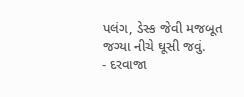પલંગ, ડેસ્ક જેવી મજબૂત જગ્યા નીચે ઘૂસી જવું.
- દરવાજા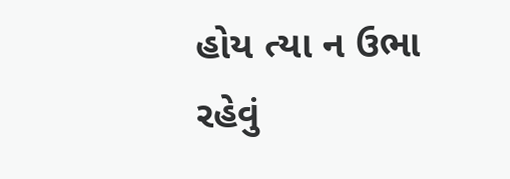હોય ત્યા ન ઉભા રહેવું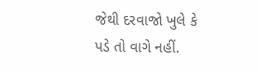જેથી દરવાજો ખુલે કે પડે તો વાગે નહીં.